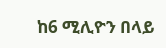ከ6 ሚሊዮን በላይ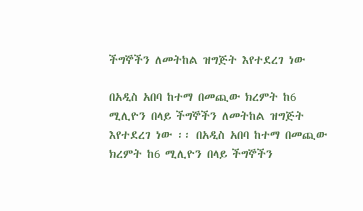ችግኞችን ለመትከል ዝግጅት እየተደረገ ነው

በአዲስ አበባ ከተማ በመጪው ክረምት ከ6 ሚሊዮን በላይ ችግኞችን ለመትከል ዝግጅት እየተደረገ ነው ፡፡ በአዲስ አበባ ከተማ በመጪው ክረምት ከ6 ሚሊዮን በላይ ችግኞችን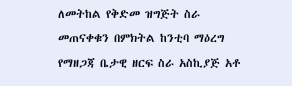ለመትከል የቅድመ ዝግጅት ስራ መጠናቀቁን በምክትል ከንቲባ ማዕረግ የማዘጋጃ ቤታዊ ዘርፍ ስራ አስኪያጅ አቶ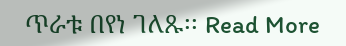ጥራቱ በየነ ገለጹ፡፡ Read More